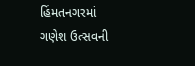હિંમતનગરમાં ગણેશ ઉત્સવની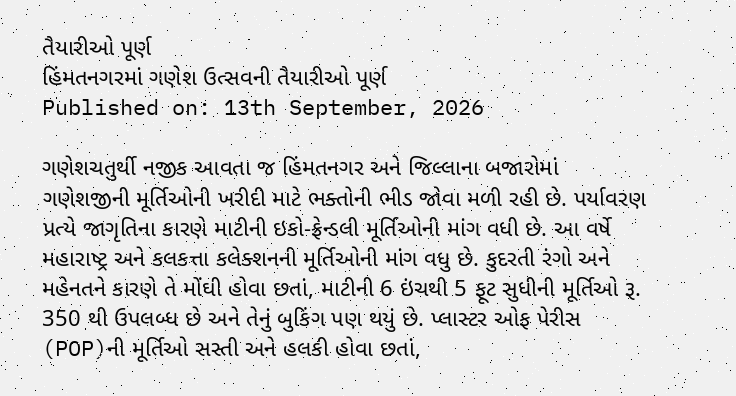તૈયારીઓ પૂર્ણ
હિંમતનગરમાં ગણેશ ઉત્સવની તૈયારીઓ પૂર્ણ
Published on: 13th September, 2026

ગણેશચતુર્થી નજીક આવતા જ હિંમતનગર અને જિલ્લાના બજારોમાં ગણેશજીની મૂર્તિઓની ખરીદી માટે ભક્તોની ભીડ જોવા મળી રહી છે. પર્યાવરણ પ્રત્યે જાગૃતિના કારણે માટીની ઇકો-ફ્રેન્ડલી મૂર્તિઓની માંગ વધી છે. આ વર્ષે મહારાષ્ટ્ર અને કલકત્તા કલેક્શનની મૂર્તિઓની માંગ વધુ છે. કુદરતી રંગો અને મહેનતને કારણે તે મોંઘી હોવા છતાં, માટીની 6 ઇંચથી 5 ફૂટ સુધીની મૂર્તિઓ રૂ. 350 થી ઉપલબ્ધ છે અને તેનું બુકિંગ પણ થયું છે. પ્લાસ્ટર ઓફ પેરીસ (POP)ની મૂર્તિઓ સસ્તી અને હલકી હોવા છતાં,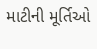માટીની મૂર્તિઓ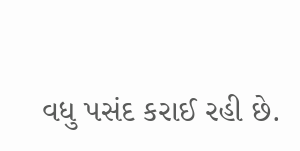વધુ પસંદ કરાઈ રહી છે.